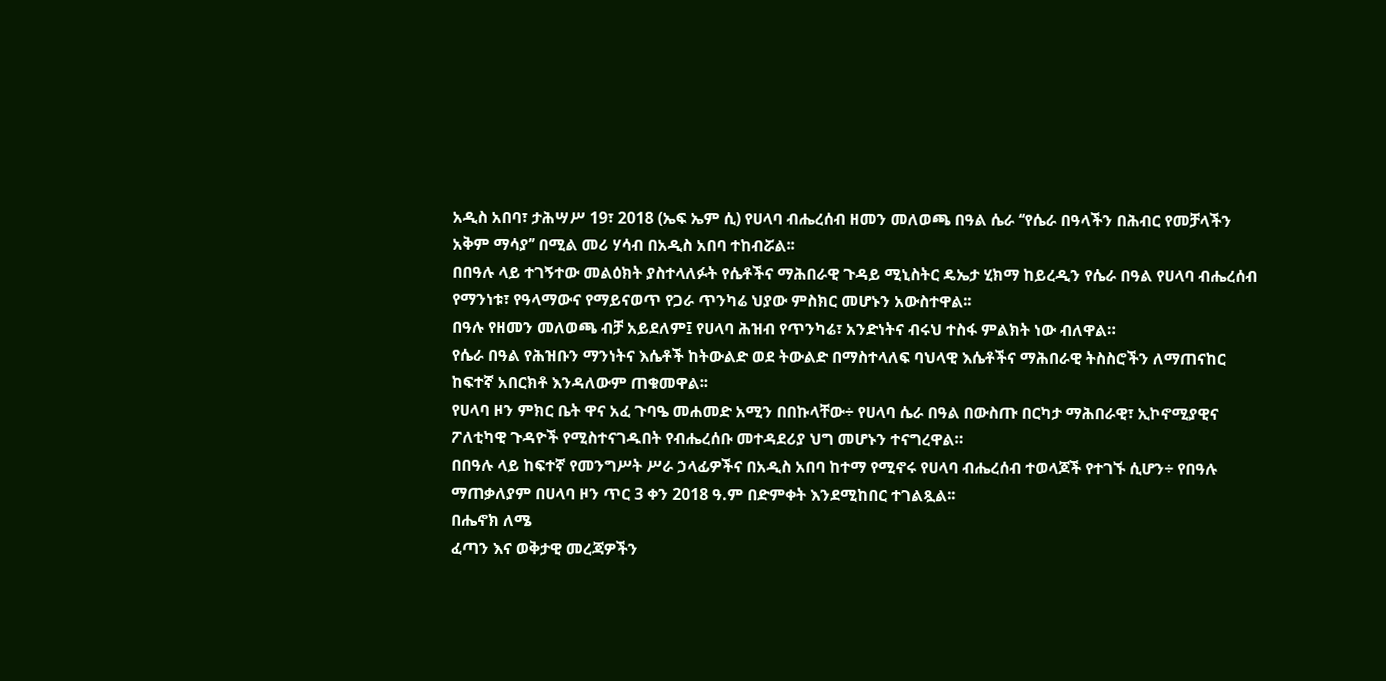አዲስ አበባ፣ ታሕሣሥ 19፣ 2018 (ኤፍ ኤም ሲ) የሀላባ ብሔረሰብ ዘመን መለወጫ በዓል ሴራ ‘‘የሴራ በዓላችን በሕብር የመቻላችን አቅም ማሳያ’’ በሚል መሪ ሃሳብ በአዲስ አበባ ተከብሯል፡፡
በበዓሉ ላይ ተገኝተው መልዕክት ያስተላለፉት የሴቶችና ማሕበራዊ ጉዳይ ሚኒስትር ዴኤታ ሂክማ ከይረዲን የሴራ በዓል የሀላባ ብሔረሰብ የማንነቱ፣ የዓላማውና የማይናወጥ የጋራ ጥንካሬ ህያው ምስክር መሆኑን አውስተዋል፡፡
በዓሉ የዘመን መለወጫ ብቻ አይደለም፤ የሀላባ ሕዝብ የጥንካሬ፣ አንድነትና ብሩህ ተስፋ ምልክት ነው ብለዋል።
የሴራ በዓል የሕዝቡን ማንነትና እሴቶች ከትውልድ ወደ ትውልድ በማስተላለፍ ባህላዊ እሴቶችና ማሕበራዊ ትስስሮችን ለማጠናከር ከፍተኛ አበርክቶ እንዳለውም ጠቁመዋል፡፡
የሀላባ ዞን ምክር ቤት ዋና አፈ ጉባዔ መሐመድ አሚን በበኩላቸው÷ የሀላባ ሴራ በዓል በውስጡ በርካታ ማሕበራዊ፣ ኢኮኖሚያዊና ፖለቲካዊ ጉዳዮች የሚስተናገዱበት የብሔረሰቡ መተዳደሪያ ህግ መሆኑን ተናግረዋል።
በበዓሉ ላይ ከፍተኛ የመንግሥት ሥራ ኃላፊዎችና በአዲስ አበባ ከተማ የሚኖሩ የሀላባ ብሔረሰብ ተወላጆች የተገኙ ሲሆን÷ የበዓሉ ማጠቃለያም በሀላባ ዞን ጥር 3 ቀን 2018 ዓ.ም በድምቀት እንደሚከበር ተገልጿል፡፡
በሔኖክ ለሜ
ፈጣን እና ወቅታዊ መረጃዎችን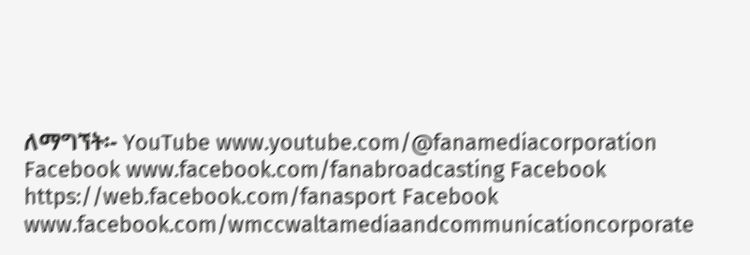ለማግኘት፡- YouTube www.youtube.com/@fanamediacorporation Facebook www.facebook.com/fanabroadcasting Facebook https://web.facebook.com/fanasport Facebook www.facebook.com/wmccwaltamediaandcommunicationcorporate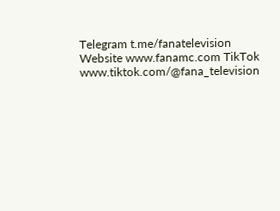Telegram t.me/fanatelevision Website www.fanamc.com TikTok www.tiktok.com/@fana_television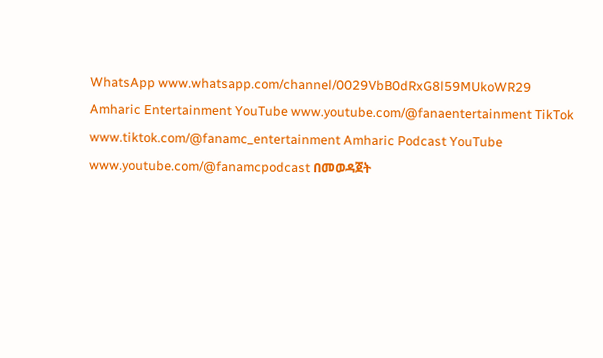WhatsApp www.whatsapp.com/channel/0029VbB0dRxG8l59MUkoWR29 Amharic Entertainment YouTube www.youtube.com/@fanaentertainment TikTok www.tiktok.com/@fanamc_entertainment Amharic Podcast YouTube www.youtube.com/@fanamcpodcast በመወዳጀት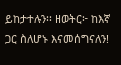ይከታተሉን፡፡ ዘወትር፦ ከእኛ ጋር ስለሆኑ እናመሰግናለን!